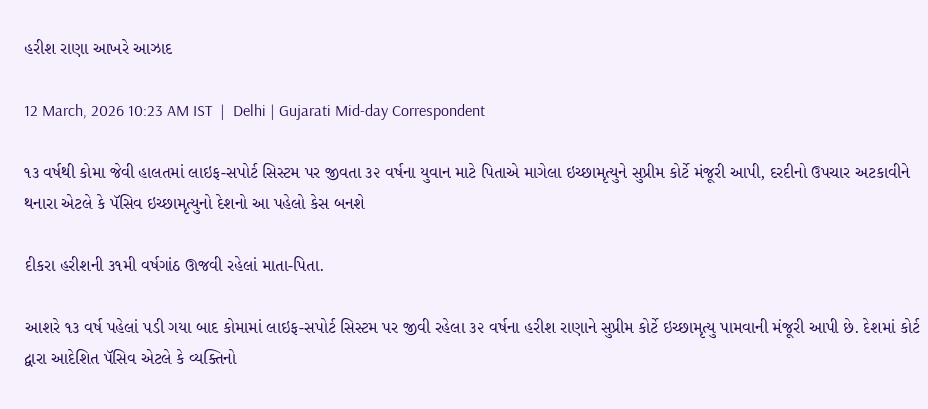હરીશ રાણા આખરે આઝાદ

12 March, 2026 10:23 AM IST  |  Delhi | Gujarati Mid-day Correspondent

૧૩ વર્ષથી કોમા જેવી હાલતમાં લાઇફ-સપોર્ટ સિસ્ટમ પર જીવતા ૩૨ વર્ષના યુવાન માટે પિતાએ માગેલા ઇચ્છામૃત્યુને સુપ્રીમ કોર્ટે મંજૂરી આપી, દરદીનો ઉપચાર અટકાવીને થનારા એટલે કે પૅસિવ ઇચ્છામૃત્યુનો દેશનો આ પહેલો કેસ બનશે

દીકરા હરીશની ૩૧મી વર્ષગાંઠ ઊજવી રહેલાં માતા-પિતા.

આશરે ૧૩ વર્ષ પહેલાં પડી ગયા બાદ કોમામાં લાઇફ-સપોર્ટ સિસ્ટમ પર જીવી રહેલા ૩૨ વર્ષના હરીશ રાણાને સુપ્રીમ કોર્ટે ઇચ્છામૃત્યુ પામવાની મંજૂરી આપી છે. દેશમાં કોર્ટ દ્વારા આદેશિત પૅસિવ એટલે કે વ્યક્તિનો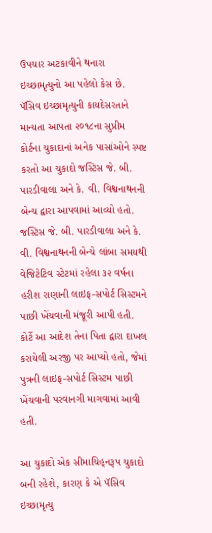ઉપચાર અટકાવીને થનારા ઇચ્છામૃત્યુનો આ પહેલો કેસ છે. પૅસિવ ઇચ્છામૃત્યુની કાયદેસરતાને માન્યતા આપતા ૨૦૧૮ના સુપ્રીમ કોર્ટના ચુકાદાનાં અનેક પાસાંઓને સ્પષ્ટ કરતો આ ચુકાદો જસ્ટિસ જે. બી. પારડીવાલા અને કે. વી. વિશ્વનાથનની બેન્ચ દ્વારા આપવામાં આવ્યો હતો. જસ્ટિસ જે. બી. પારડીવાલા અને કે. વી. વિશ્વનાથનની બેન્ચે લાંબા સમયથી વેજિટેટિવ સ્ટેટમાં રહેલા ૩૨ વર્ષના હરીશ રાણાની લાઇફ-સપોર્ટ સિસ્ટમને પાછી ખેંચવાની મંજૂરી આપી હતી. કોર્ટે આ આદેશ તેના પિતા દ્વારા દાખલ કરાયેલી અરજી પર આપ્યો હતો, જેમાં પુત્રની લાઇફ-સપોર્ટ સિસ્ટમ પાછી ખેંચવાની પરવાનગી માગવામાં આવી હતી.

આ ચુકાદો એક સીમાચિહ્‌નરૂપ ચુકાદો બની રહેશે, કારણ કે એ પૅસિવ ઇચ્છામૃત્યુ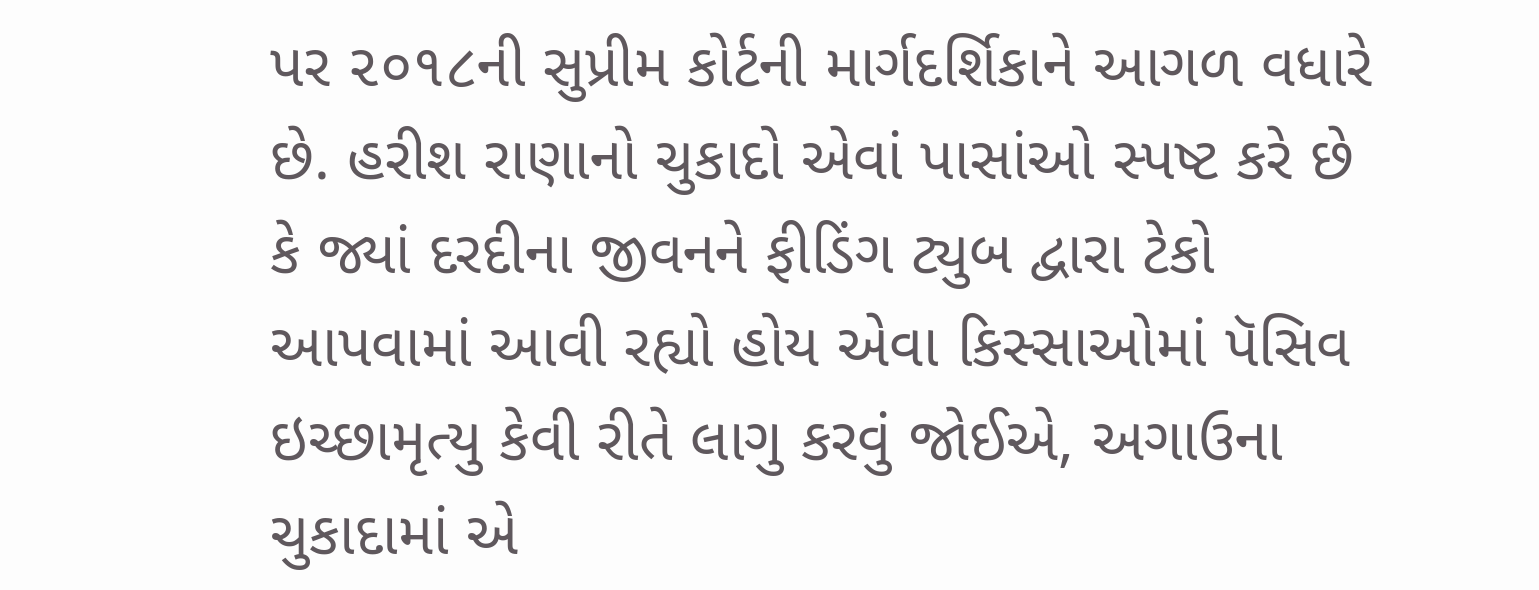પર ૨૦૧૮ની સુપ્રીમ કોર્ટની માર્ગદર્શિકાને આગળ વધારે છે. હરીશ રાણાનો ચુકાદો એવાં પાસાંઓ સ્પષ્ટ કરે છે કે જ્યાં દરદીના જીવનને ફીડિંગ ટ્યુબ દ્વારા ટેકો આપવામાં આવી રહ્યો હોય એવા કિસ્સાઓમાં પૅસિવ ઇચ્છામૃત્યુ કેવી રીતે લાગુ કરવું જોઈએ, અગાઉના ચુકાદામાં એ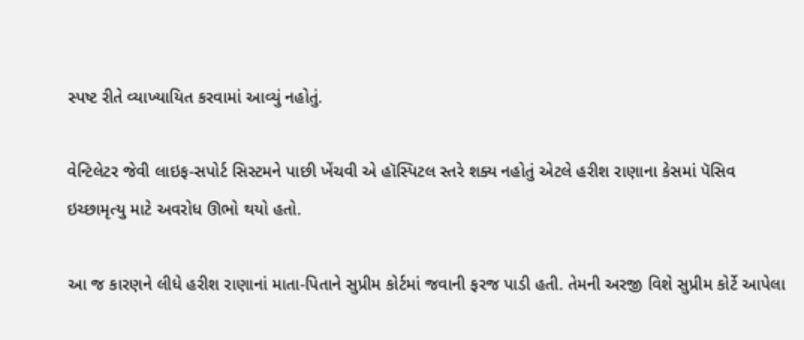સ્પષ્ટ રીતે વ્યાખ્યાયિત કરવામાં આવ્યું નહોતું.

વેન્ટિલેટર જેવી લાઇફ-સપોર્ટ સિસ્ટમને પાછી ખેંચવી એ હૉસ્પિટલ સ્તરે શક્ય નહોતું એટલે હરીશ રાણાના કેસમાં પૅસિવ ઇચ્છામૃત્યુ માટે અવરોધ ઊભો થયો હતો.

આ જ કારણને લીધે હરીશ રાણાનાં માતા-પિતાને સુપ્રીમ કોર્ટમાં જવાની ફરજ પાડી હતી. તેમની અરજી વિશે સુપ્રીમ કોર્ટે આપેલા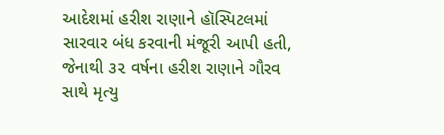આદેશમાં હરીશ રાણાને હૉસ્પિટલમાં સારવાર બંધ કરવાની મંજૂરી આપી હતી, જેનાથી ૩૨ વર્ષના હરીશ રાણાને ગૌરવ સાથે મૃત્યુ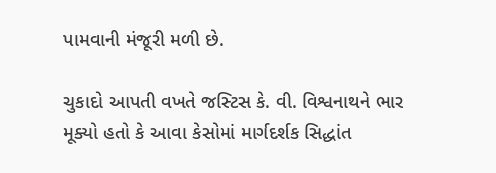પામવાની મંજૂરી મળી છે.

ચુકાદો આપતી વખતે જસ્ટિસ કે. વી. વિશ્વનાથને ભાર મૂક્યો હતો કે આવા કેસોમાં માર્ગદર્શક સિદ્ધાંત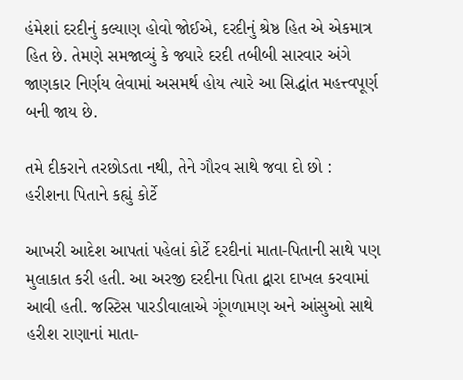હંમેશાં દરદીનું કલ્યાણ હોવો જોઈએ, દરદીનું શ્રેષ્ઠ હિત એ એકમાત્ર હિત છે. તેમણે સમજાવ્યું કે જ્યારે દરદી તબીબી સારવાર અંગે જાણકાર નિર્ણય લેવામાં અસમર્થ હોય ત્યારે આ સિદ્ધાંત મહત્ત્વપૂર્ણ બની જાય છે.

તમે દીકરાને તરછોડતા નથી, તેને ગૌરવ સાથે જવા દો છો : હરીશના પિતાને કહ્યું કોર્ટે

આખરી આદેશ આપતાં પહેલાં કોર્ટે દરદીનાં માતા-પિતાની સાથે પણ મુલાકાત કરી હતી. આ અરજી દરદીના પિતા દ્વારા દાખલ કરવામાં આવી હતી. જસ્ટિસ પારડીવાલાએ ગૂંગળામણ અને આંસુઓ સાથે હરીશ રાણાનાં માતા-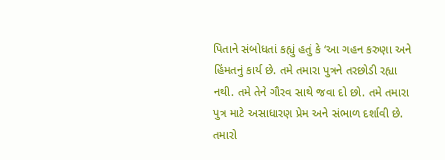પિતાને સંબોધતાં કહ્યું હતું કે ‘આ ગહન કરુણા અને હિંમતનું કાર્ય છે. તમે તમારા પુત્રને તરછોડી રહ્યા નથી. તમે તેને ગૌરવ સાથે જવા દો છો. તમે તમારા પુત્ર માટે અસાધારણ પ્રેમ અને સંભાળ દર્શાવી છે. તમારો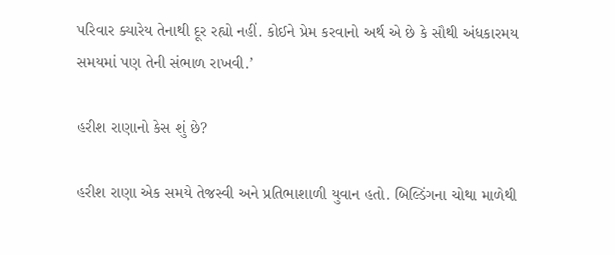પરિવાર ક્યારેય તેનાથી દૂર રહ્યો નહીં. કોઈને પ્રેમ કરવાનો અર્થ એ છે કે સૌથી અંધકારમય સમયમાં પણ તેની સંભાળ રાખવી.’

હરીશ રાણાનો કેસ શું છે?

હરીશ રાણા એક સમયે તેજસ્વી અને પ્રતિભાશાળી યુવાન હતો. બિલ્ડિંગના ચોથા માળેથી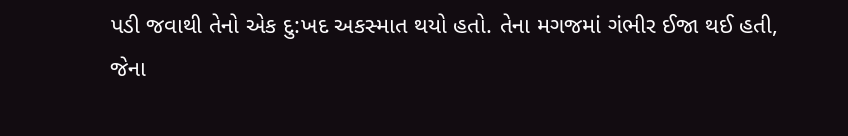પડી જવાથી તેનો એક દુ:ખદ અકસ્માત થયો હતો. તેના મગજમાં ગંભીર ઈજા થઈ હતી, જેના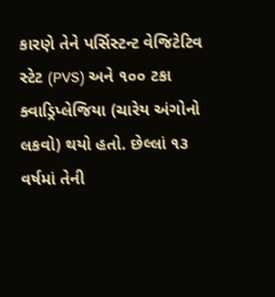કારણે તેને પર્સિસ્ટન્ટ વેજિટેટિવ સ્ટેટ (PVS) અને ૧૦૦ ટકા ક્વાડ્રિપ્લેજિયા (ચારેય અંગોનો લકવો) થયો હતો. છેલ્લાં ૧૩ વર્ષમાં તેની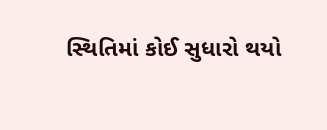સ્થિતિમાં કોઈ સુધારો થયો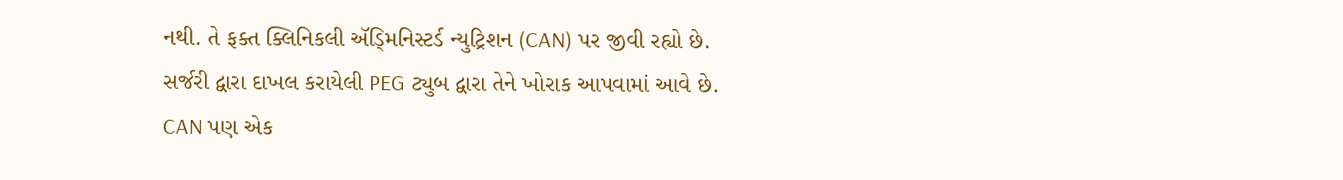નથી. તે ફક્ત ક્લિનિકલી ઍડ્મિનિસ્ટર્ડ ન્યુટ્રિશન (CAN) પર જીવી રહ્યો છે. સર્જરી દ્વારા દાખલ કરાયેલી PEG ટ્યુબ દ્વારા તેને ખોરાક આપવામાં આવે છે. CAN પણ એક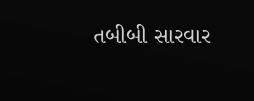તબીબી સારવાર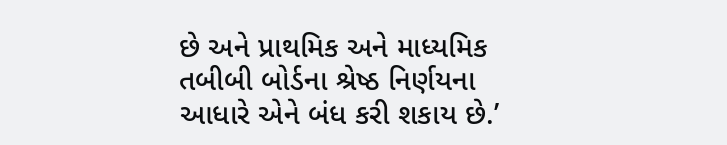છે અને પ્રાથમિક અને માધ્યમિક તબીબી બોર્ડના શ્રેષ્ઠ નિર્ણયના આધારે એને બંધ કરી શકાય છે.’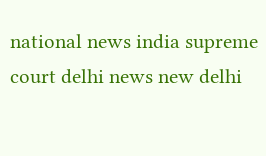national news india supreme court delhi news new delhi